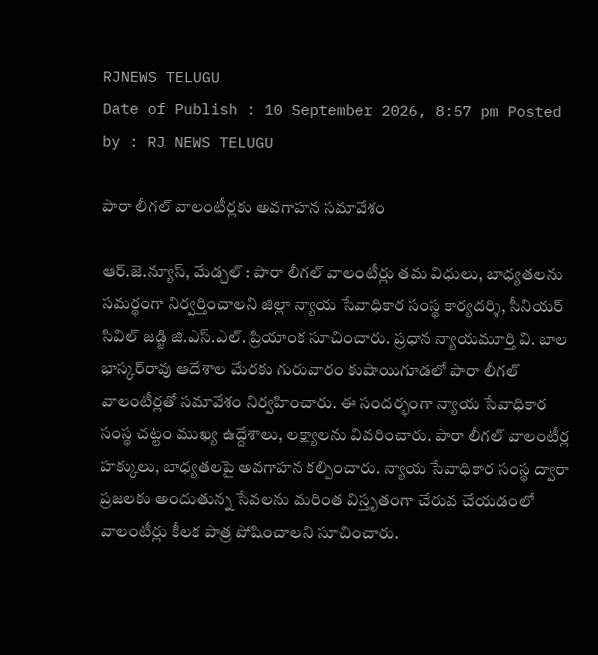RJNEWS TELUGU
Date of Publish : 10 September 2026, 8:57 pm Posted by : RJ NEWS TELUGU

పారా లీగల్‌ వాలంటీర్లకు అవగాహన సమావేశం

ఆర్.జె.న్యూస్, మేడ్చల్ : పారా లీగల్‌ వాలంటీర్లు తమ విధులు, బాధ్యతలను సమర్థంగా నిర్వర్తించాలని జిల్లా న్యాయ సేవాధికార సంస్థ కార్యదర్శి, సీనియర్‌ సివిల్‌ జడ్జి జి.ఎస్‌.ఎల్‌. ప్రియాంక సూచించారు. ప్రధాన న్యాయమూర్తి వి. బాల భాస్కర్‌రావు ఆదేశాల మేరకు గురువారం కుషాయిగూడలో పారా లీగల్‌ వాలంటీర్లతో సమావేశం నిర్వహించారు. ఈ సందర్భంగా న్యాయ సేవాధికార సంస్థ చట్టం ముఖ్య ఉద్దేశాలు, లక్ష్యాలను వివరించారు. పారా లీగల్‌ వాలంటీర్ల హక్కులు, బాధ్యతలపై అవగాహన కల్పించారు. న్యాయ సేవాధికార సంస్థ ద్వారా ప్రజలకు అందుతున్న సేవలను మరింత విస్తృతంగా చేరువ చేయడంలో వాలంటీర్లు కీలక పాత్ర పోషించాలని సూచించారు.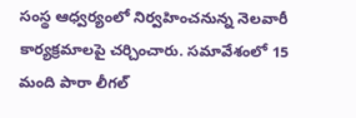సంస్థ ఆధ్వర్యంలో నిర్వహించనున్న నెలవారీ కార్యక్రమాలపై చర్చించారు. సమావేశంలో 15 మంది పారా లీగల్‌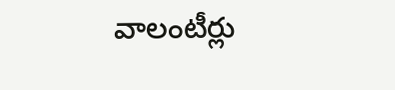వాలంటీర్లు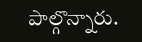పాల్గొన్నారు.